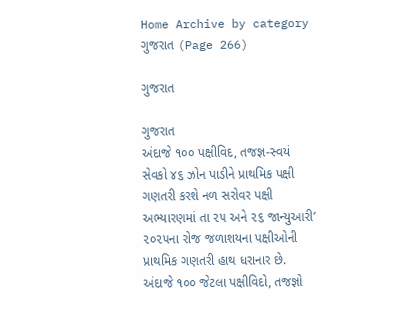Home Archive by category ગુજરાત (Page 266)

ગુજરાત

ગુજરાત
અંદાજે ૧૦૦ પક્ષીવિદ, તજજ્ઞ-સ્વયં સેવકો ૪૬ ઝોન પાડીને પ્રાથમિક પક્ષી ગણતરી કરશે નળ સરોવર પક્ષી અભ્યારણમાં તા ૨૫ અને ૨૬ જાન્યુઆરી’ ૨૦૨૫ના રોજ જળાશયના પક્ષીઓની પ્રાથમિક ગણતરી હાથ ધરાનાર છે. અંદાજે ૧૦૦ જેટલા પક્ષીવિદો, તજજ્ઞો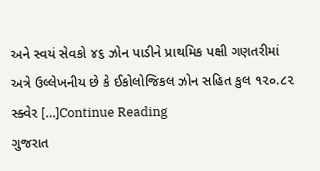અને સ્વયં સેવકો ૪૬ ઝોન પાડીને પ્રાથમિક પક્ષી ગણતરીમાં અત્રે ઉલ્લેખનીય છે કે ઈકોલોજિકલ ઝોન સહિત કુલ ૧૨૦.૮૨ સ્ક્વેર […]Continue Reading
ગુજરાત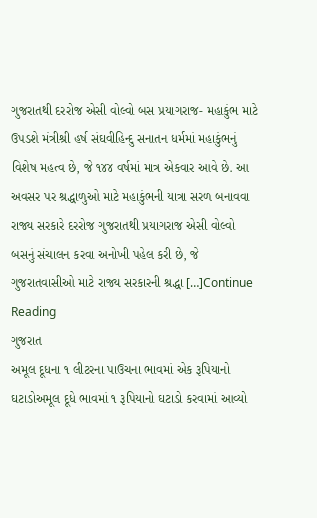ગુજરાતથી દરરોજ એસી વોલ્વો બસ પ્રયાગરાજ- મહાકુંભ માટે ઉપડશે મંત્રીશ્રી હર્ષ સંઘવીહિન્દુ સનાતન ધર્મમાં મહાકુંભનું વિશેષ મહત્વ છે, જે ૧૪૪ વર્ષમાં માત્ર એકવાર આવે છે. આ અવસર પર શ્રદ્ધાળુઓ માટે મહાકુંભની યાત્રા સરળ બનાવવા રાજ્ય સરકારે દરરોજ ગુજરાતથી પ્રયાગરાજ એસી વોલ્વો બસનું સંચાલન કરવા અનોખી પહેલ કરી છે, જે ગુજરાતવાસીઓ માટે રાજ્ય સરકારની શ્રદ્ધા […]Continue Reading
ગુજરાત
અમૂલ દૂધના ૧ લીટરના પાઉચના ભાવમાં એક રૂપિયાનો ઘટાડોઅમૂલ દૂધે ભાવમાં ૧ રૂપિયાનો ઘટાડો કરવામાં આવ્યો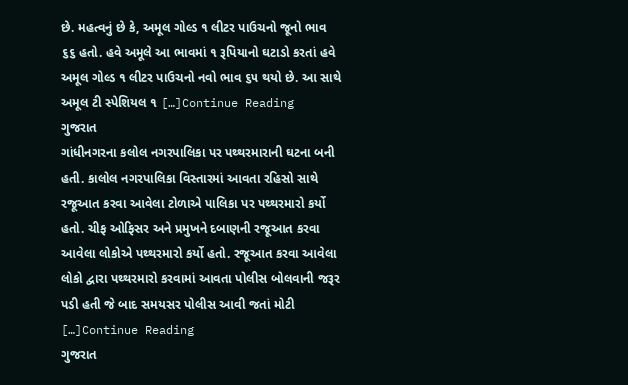છે. મહત્વનું છે કે, અમૂલ ગોલ્ડ ૧ લીટર પાઉચનો જૂનો ભાવ ૬૬ હતો. હવે અમૂલે આ ભાવમાં ૧ રૂપિયાનો ઘટાડો કરતાં હવે અમૂલ ગોલ્ડ ૧ લીટર પાઉચનો નવો ભાવ ૬૫ થયો છે. આ સાથે અમૂલ ટી સ્પેશિયલ ૧ […]Continue Reading
ગુજરાત
ગાંધીનગરના કલોલ નગરપાલિકા પર પથ્થરમારાની ઘટના બની હતી. કાલોલ નગરપાલિકા વિસ્તારમાં આવતા રહિસો સાથે રજૂઆત કરવા આવેલા ટોળાએ પાલિકા પર પથ્થરમારો કર્યો હતો. ચીફ ઓફિસર અને પ્રમુખને દબાણની રજૂઆત કરવા આવેલા લોકોએ પથ્થરમારો કર્યો હતો. રજૂઆત કરવા આવેલા લોકો દ્વારા પથ્થરમારો કરવામાં આવતા પોલીસ બોલવાની જરૂર પડી હતી જે બાદ સમયસર પોલીસ આવી જતાં મોટી […]Continue Reading
ગુજરાત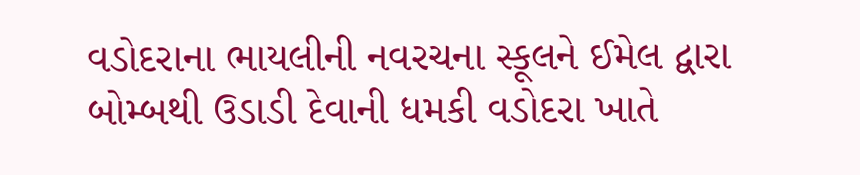વડોદરાના ભાયલીની નવરચના સ્કૂલને ઈમેલ દ્વારા બોમ્બથી ઉડાડી દેવાની ધમકી વડોદરા ખાતે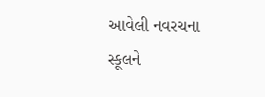આવેલી નવરચના સ્કૂલને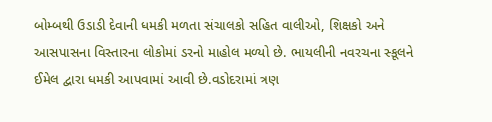બોમ્બથી ઉડાડી દેવાની ધમકી મળતા સંચાલકો સહિત વાલીઓ, શિક્ષકો અને આસપાસના વિસ્તારના લોકોમાં ડરનો માહોલ મળ્યો છે. ભાયલીની નવરચના સ્કૂલને ઈમેલ દ્વારા ધમકી આપવામાં આવી છે.વડોદરામાં ત્રણ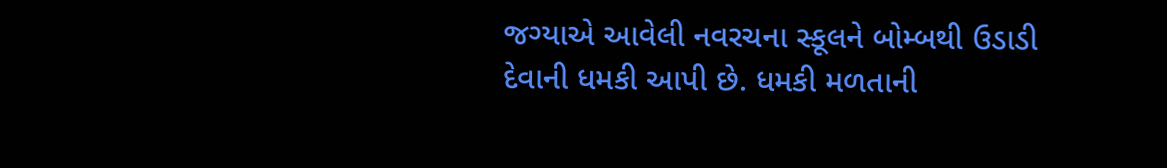જગ્યાએ આવેલી નવરચના સ્કૂલને બોમ્બથી ઉડાડી દેવાની ધમકી આપી છે. ધમકી મળતાની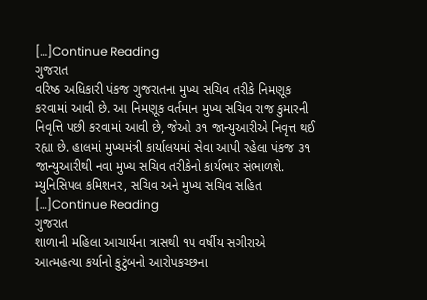[…]Continue Reading
ગુજરાત
વરિષ્ઠ અધિકારી પંકજ ગુજરાતના મુખ્ય સચિવ તરીકે નિમણૂક કરવામાં આવી છે. આ નિમણૂક વર્તમાન મુખ્ય સચિવ રાજ કુમારની નિવૃત્તિ પછી કરવામાં આવી છે, જેઓ ૩૧ જાન્યુઆરીએ નિવૃત્ત થઈ રહ્યા છે. હાલમાં મુખ્યમંત્રી કાર્યાલયમાં સેવા આપી રહેલા પંકજ ૩૧ જાન્યુઆરીથી નવા મુખ્ય સચિવ તરીકેનો કાર્યભાર સંભાળશે. મ્યુનિસિપલ કમિશનર, સચિવ અને મુખ્ય સચિવ સહિત […]Continue Reading
ગુજરાત
શાળાની મહિલા આચાર્યના ત્રાસથી ૧૫ વર્ષીય સગીરાએ આત્મહત્યા કર્યાનો કુટુંબનો આરોપકચ્છના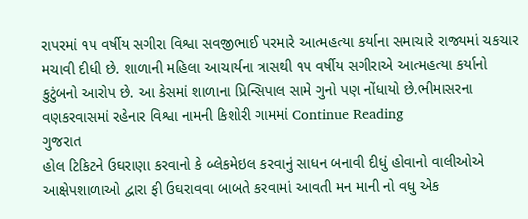રાપરમાં ૧૫ વર્ષીય સગીરા વિશ્વા સવજીભાઈ પરમારે આત્મહત્યા કર્યાના સમાચારે રાજ્યમાં ચકચાર મચાવી દીધી છે. શાળાની મહિલા આચાર્યના ત્રાસથી ૧૫ વર્ષીય સગીરાએ આત્મહત્યા કર્યાનો કુટુંબનો આરોપ છે. આ કેસમાં શાળાના પ્રિન્સિપાલ સામે ગુનો પણ નોંધાયો છે.ભીમાસરના વણકરવાસમાં રહેનાર વિશ્વા નામની કિશોરી ગામમાં Continue Reading
ગુજરાત
હોલ ટિકિટને ઉઘરાણા કરવાનો કે બ્લેકમેઇલ કરવાનું સાધન બનાવી દીધું હોવાનો વાલીઓએ આક્ષેપશાળાઓ દ્વારા ફી ઉઘરાવવા બાબતે કરવામાં આવતી મન માની નો વધુ એક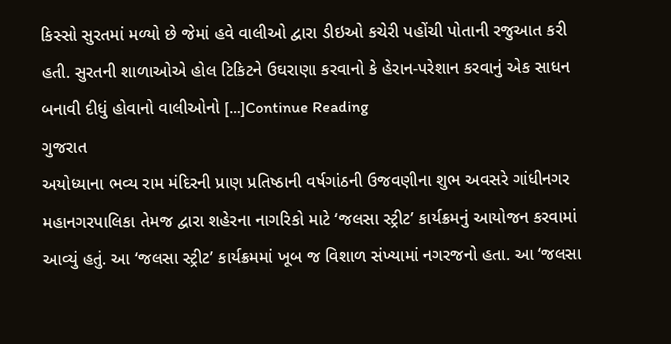કિસ્સો સુરતમાં મળ્યો છે જેમાં હવે વાલીઓ દ્વારા ડીઇઓ કચેરી પહોંચી પોતાની રજુઆત કરી હતી. સુરતની શાળાઓએ હોલ ટિકિટને ઉઘરાણા કરવાનો કે હેરાન-પરેશાન કરવાનું એક સાધન બનાવી દીધું હોવાનો વાલીઓનો […]Continue Reading
ગુજરાત
અયોધ્યાના ભવ્ય રામ મંદિરની પ્રાણ પ્રતિષ્ઠાની વર્ષગાંઠની ઉજવણીના શુભ અવસરે ગાંધીનગર મહાનગરપાલિકા તેમજ દ્વારા શહેરના નાગરિકો માટે ‘જલસા સ્ટ્રીટ’ કાર્યક્રમનું આયોજન કરવામાં આવ્યું હતું. આ ‘જલસા સ્ટ્રીટ’ કાર્યક્રમમાં ખૂબ જ વિશાળ સંખ્યામાં નગરજનો હતા. આ ‘જલસા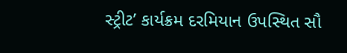સ્ટ્રીટ’ કાર્યક્રમ દરમિયાન ઉપસ્થિત સૌ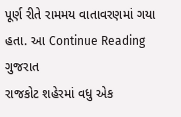પૂર્ણ રીતે રામમય વાતાવરણમાં ગયા હતા. આ Continue Reading
ગુજરાત
રાજકોટ શહેરમાં વધુ એક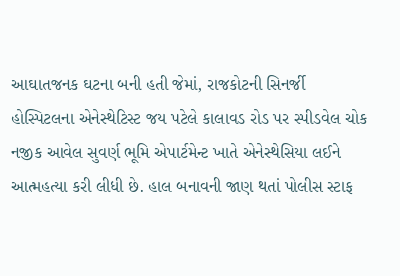આઘાતજનક ઘટના બની હતી જેમાં, રાજકોટની સિનર્જી હોસ્પિટલના એનેસ્થેટિસ્ટ જય પટેલે કાલાવડ રોડ પર સ્પીડવેલ ચોક નજીક આવેલ સુવર્ણ ભૂમિ એપાર્ટમેન્ટ ખાતે એનેસ્થેસિયા લઈને આત્મહત્યા કરી લીધી છે. હાલ બનાવની જાણ થતાં પોલીસ સ્ટાફ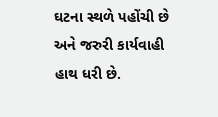ઘટના સ્થળે પહોંચી છે અને જરુરી કાર્યવાહી હાથ ધરી છે.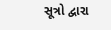સૂત્રો દ્વારા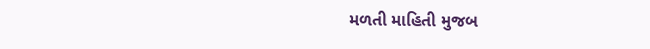મળતી માહિતી મુજબ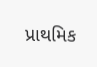પ્રાથમિક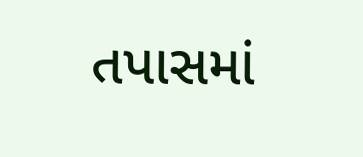તપાસમાં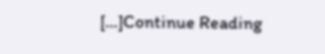[…]Continue Reading